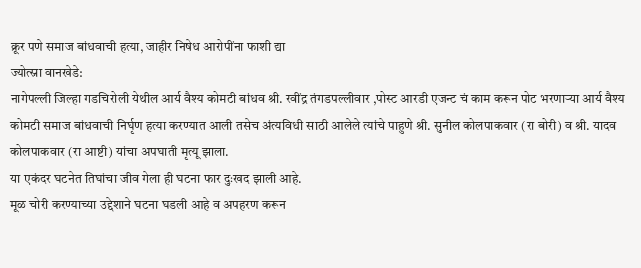क्रूर पणे समाज बांधवाची हत्या, जाहीर निषेध आरोपींना फाशी द्या
ज्योत्स्ना वानखेडे:
नागेपल्ली जिल्हा गडचिरोली येथील आर्य वैश्य कोमटी बांधव श्री. रवींद्र तंगडपल्लीवार ,पोस्ट आरडी एजन्ट चं काम करून पोट भरणाऱ्या आर्य वैश्य कोमटी समाज बांधवाची निर्घृण हत्या करण्यात आली तसेच अंत्यविधी साठी आलेले त्यांचे पाहुणे श्री. सुनील कोलपाकवार (रा बोरी) व श्री. यादव कोलपाकवार (रा आष्टी) यांचा अपघाती मृत्यू झाला.
या एकंदर घटनेत तिघांचा जीव गेला ही घटना फार दुःखद झाली आहे.
मूळ चोरी करण्याच्या उद्देशाने घटना घडली आहे व अपहरण करून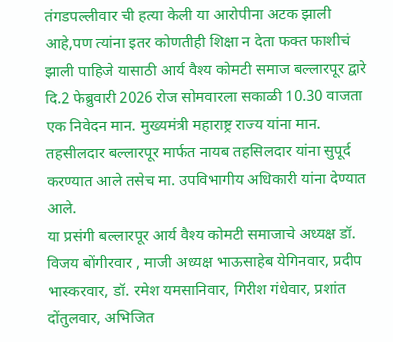तंगडपल्लीवार ची हत्या केली या आरोपीना अटक झाली आहे,पण त्यांना इतर कोणतीही शिक्षा न देता फक्त फाशीचं झाली पाहिजे यासाठी आर्य वैश्य कोमटी समाज बल्लारपूर द्वारे दि.2 फेब्रुवारी 2026 रोज सोमवारला सकाळी 10.30 वाजता एक निवेदन मान. मुख्यमंत्री महाराष्ट्र राज्य यांना मान. तहसीलदार बल्लारपूर मार्फत नायब तहसिलदार यांना सुपूर्द करण्यात आले तसेच मा. उपविभागीय अधिकारी यांना देण्यात आले.
या प्रसंगी बल्लारपूर आर्य वैश्य कोमटी समाजाचे अध्यक्ष डॉ. विजय बोंगीरवार , माजी अध्यक्ष भाऊसाहेब येगिनवार, प्रदीप भास्करवार, डॉ. रमेश यमसानिवार, गिरीश गंधेवार, प्रशांत दोंतुलवार, अभिजित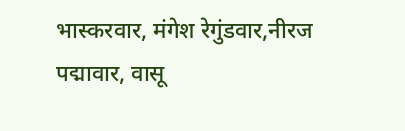भास्करवार, मंगेश रेगुंडवार,नीरज पद्मावार, वासू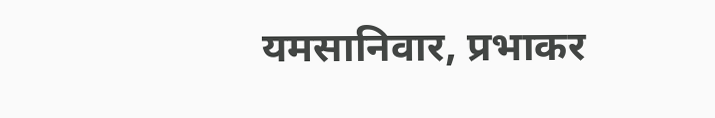यमसानिवार, प्रभाकर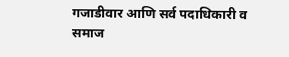गजाडीवार आणि सर्व पदाधिकारी व समाज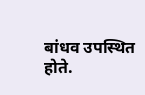बांधव उपस्थित होते.